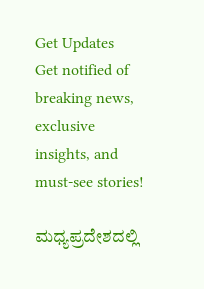Get Updates
Get notified of breaking news, exclusive insights, and must-see stories!

ಮಧ್ಯಪ್ರದೇಶದಲ್ಲಿ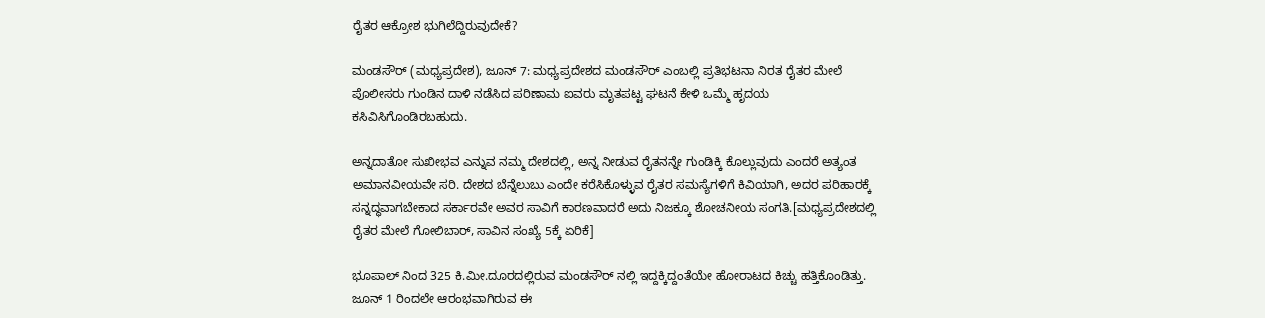ರೈತರ ಆಕ್ರೋಶ ಭುಗಿಲೆದ್ದಿರುವುದೇಕೆ?

ಮಂಡಸೌರ್ (ಮಧ್ಯಪ್ರದೇಶ), ಜೂನ್ 7: ಮಧ್ಯಪ್ರದೇಶದ ಮಂಡಸೌರ್ ಎಂಬಲ್ಲಿ ಪ್ರತಿಭಟನಾ ನಿರತ ರೈತರ ಮೇಲೆ ಪೊಲೀಸರು ಗುಂಡಿನ ದಾಳಿ ನಡೆಸಿದ ಪರಿಣಾಮ ಐವರು ಮೃತಪಟ್ಟ ಘಟನೆ ಕೇಳಿ ಒಮ್ಮೆ ಹೃದಯ ಕಸಿವಿಸಿಗೊಂಡಿರಬಹುದು.

ಅನ್ನದಾತೋ ಸುಖೀಭವ ಎನ್ನುವ ನಮ್ಮ ದೇಶದಲ್ಲಿ, ಅನ್ನ ನೀಡುವ ರೈತನನ್ನೇ ಗುಂಡಿಕ್ಕಿ ಕೊಲ್ಲುವುದು ಎಂದರೆ ಅತ್ಯಂತ ಅಮಾನವೀಯವೇ ಸರಿ. ದೇಶದ ಬೆನ್ನೆಲುಬು ಎಂದೇ ಕರೆಸಿಕೊಳ್ಳುವ ರೈತರ ಸಮಸ್ಯೆಗಳಿಗೆ ಕಿವಿಯಾಗಿ, ಅದರ ಪರಿಹಾರಕ್ಕೆ ಸನ್ನದ್ಧವಾಗಬೇಕಾದ ಸರ್ಕಾರವೇ ಅವರ ಸಾವಿಗೆ ಕಾರಣವಾದರೆ ಅದು ನಿಜಕ್ಕೂ ಶೋಚನೀಯ ಸಂಗತಿ.[ಮಧ್ಯಪ್ರದೇಶದಲ್ಲಿ ರೈತರ ಮೇಲೆ ಗೋಲಿಬಾರ್, ಸಾವಿನ ಸಂಖ್ಯೆ 5ಕ್ಕೆ ಏರಿಕೆ]

ಭೂಪಾಲ್ ನಿಂದ 325 ಕಿ.ಮೀ.ದೂರದಲ್ಲಿರುವ ಮಂಡಸೌರ್ ನಲ್ಲಿ ಇದ್ದಕ್ಕಿದ್ದಂತೆಯೇ ಹೋರಾಟದ ಕಿಚ್ಚು ಹತ್ತಿಕೊಂಡಿತ್ತು. ಜೂನ್ 1 ರಿಂದಲೇ ಆರಂಭವಾಗಿರುವ ಈ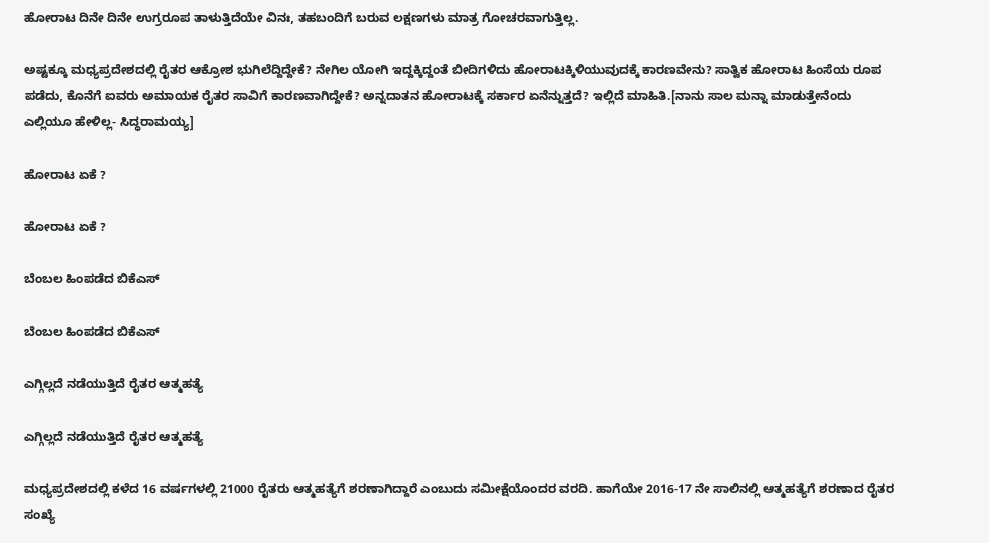ಹೋರಾಟ ದಿನೇ ದಿನೇ ಉಗ್ರರೂಪ ತಾಳುತ್ತಿದೆಯೇ ವಿನಃ, ತಹಬಂದಿಗೆ ಬರುವ ಲಕ್ಷಣಗಳು ಮಾತ್ರ ಗೋಚರವಾಗುತ್ತಿಲ್ಲ.

ಅಷ್ಟಕ್ಕೂ ಮಧ್ಯಪ್ರದೇಶದಲ್ಲಿ ರೈತರ ಆಕ್ರೋಶ ಭುಗಿಲೆದ್ದಿದ್ದೇಕೆ? ನೇಗಿಲ ಯೋಗಿ ಇದ್ದಕ್ಕಿದ್ದಂತೆ ಬೀದಿಗಳಿದು ಹೋರಾಟಕ್ಕಿಳಿಯುವುದಕ್ಕೆ ಕಾರಣವೇನು? ಸಾತ್ವಿಕ ಹೋರಾಟ ಹಿಂಸೆಯ ರೂಪ ಪಡೆದು, ಕೊನೆಗೆ ಐವರು ಅಮಾಯಕ ರೈತರ ಸಾವಿಗೆ ಕಾರಣವಾಗಿದ್ದೇಕೆ? ಅನ್ನದಾತನ ಹೋರಾಟಕ್ಕೆ ಸರ್ಕಾರ ಏನೆನ್ನುತ್ತದೆ? ಇಲ್ಲಿದೆ ಮಾಹಿತಿ.[ನಾನು ಸಾಲ ಮನ್ನಾ ಮಾಡುತ್ತೇನೆಂದು ಎಲ್ಲಿಯೂ ಹೇಳಿಲ್ಲ- ಸಿದ್ಧರಾಮಯ್ಯ]

ಹೋರಾಟ ಏಕೆ ?

ಹೋರಾಟ ಏಕೆ ?

ಬೆಂಬಲ ಹಿಂಪಡೆದ ಬಿಕೆಎಸ್

ಬೆಂಬಲ ಹಿಂಪಡೆದ ಬಿಕೆಎಸ್

ಎಗ್ಗಿಲ್ಲದೆ ನಡೆಯುತ್ತಿದೆ ರೈತರ ಆತ್ಮಹತ್ಯೆ

ಎಗ್ಗಿಲ್ಲದೆ ನಡೆಯುತ್ತಿದೆ ರೈತರ ಆತ್ಮಹತ್ಯೆ

ಮಧ್ಯಪ್ರದೇಶದಲ್ಲಿ ಕಳೆದ 16 ವರ್ಷಗಳಲ್ಲಿ 21000 ರೈತರು ಆತ್ಮಹತ್ಯೆಗೆ ಶರಣಾಗಿದ್ದಾರೆ ಎಂಬುದು ಸಮೀಕ್ಷೆಯೊಂದರ ವರದಿ. ಹಾಗೆಯೇ 2016-17 ನೇ ಸಾಲಿನಲ್ಲಿ ಆತ್ಮಹತ್ಯೆಗೆ ಶರಣಾದ ರೈತರ ಸಂಖ್ಯೆ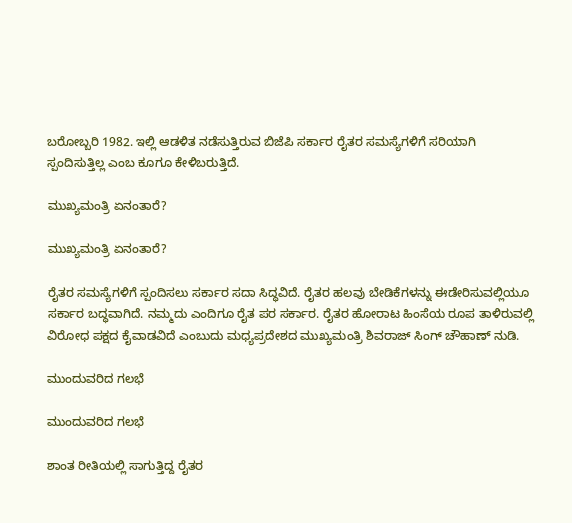ಬರೋಬ್ಬರಿ 1982. ಇಲ್ಲಿ ಆಡಳಿತ ನಡೆಸುತ್ತಿರುವ ಬಿಜೆಪಿ ಸರ್ಕಾರ ರೈತರ ಸಮಸ್ಯೆಗಳಿಗೆ ಸರಿಯಾಗಿ ಸ್ಪಂದಿಸುತ್ತಿಲ್ಲ ಎಂಬ ಕೂಗೂ ಕೇಳಿಬರುತ್ತಿದೆ.

ಮುಖ್ಯಮಂತ್ರಿ ಏನಂತಾರೆ?

ಮುಖ್ಯಮಂತ್ರಿ ಏನಂತಾರೆ?

ರೈತರ ಸಮಸ್ಯೆಗಳಿಗೆ ಸ್ಪಂದಿಸಲು ಸರ್ಕಾರ ಸದಾ ಸಿದ್ಧವಿದೆ. ರೈತರ ಹಲವು ಬೇಡಿಕೆಗಳನ್ನು ಈಡೇರಿಸುವಲ್ಲಿಯೂ ಸರ್ಕಾರ ಬದ್ಧವಾಗಿದೆ. ನಮ್ಮದು ಎಂದಿಗೂ ರೈತ ಪರ ಸರ್ಕಾರ. ರೈತರ ಹೋರಾಟ ಹಿಂಸೆಯ ರೂಪ ತಾಳಿರುವಲ್ಲಿ ವಿರೋಧ ಪಕ್ಷದ ಕೈವಾಡವಿದೆ ಎಂಬುದು ಮಧ್ಯಪ್ರದೇಶದ ಮುಖ್ಯಮಂತ್ರಿ ಶಿವರಾಜ್ ಸಿಂಗ್ ಚೌಹಾಣ್ ನುಡಿ.

ಮುಂದುವರಿದ ಗಲಭೆ

ಮುಂದುವರಿದ ಗಲಭೆ

ಶಾಂತ ರೀತಿಯಲ್ಲಿ ಸಾಗುತ್ತಿದ್ದ ರೈತರ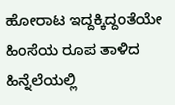ಹೋರಾಟ ಇದ್ದಕ್ಕಿದ್ದಂತೆಯೇ ಹಿಂಸೆಯ ರೂಪ ತಾಳಿದ ಹಿನ್ನೆಲೆಯಲ್ಲಿ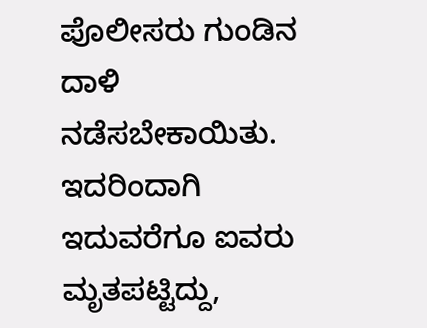ಪೊಲೀಸರು ಗುಂಡಿನ ದಾಳಿ ನಡೆಸಬೇಕಾಯಿತು. ಇದರಿಂದಾಗಿ ಇದುವರೆಗೂ ಐವರು ಮೃತಪಟ್ಟಿದ್ದು,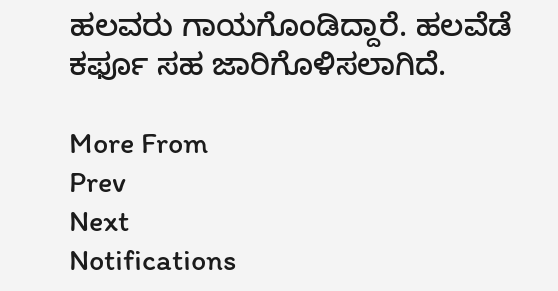ಹಲವರು ಗಾಯಗೊಂಡಿದ್ದಾರೆ. ಹಲವೆಡೆ ಕರ್ಫೂ ಸಹ ಜಾರಿಗೊಳಿಸಲಾಗಿದೆ.

More From
Prev
Next
Notifications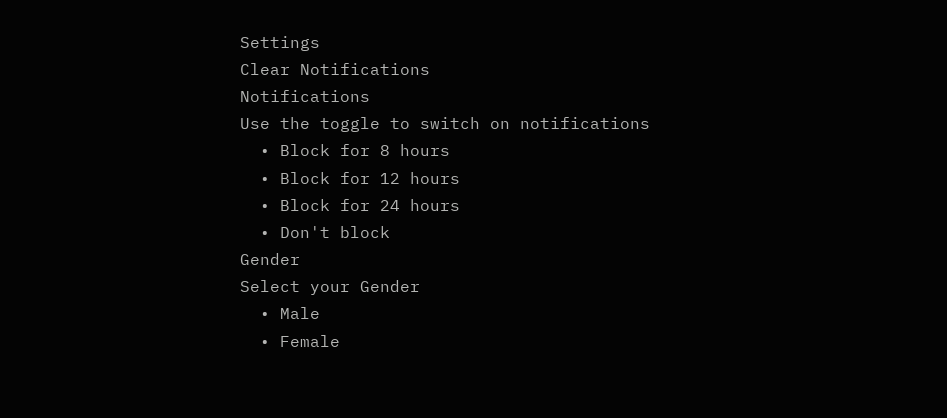Settings
Clear Notifications
Notifications
Use the toggle to switch on notifications
  • Block for 8 hours
  • Block for 12 hours
  • Block for 24 hours
  • Don't block
Gender
Select your Gender
  • Male
  • Female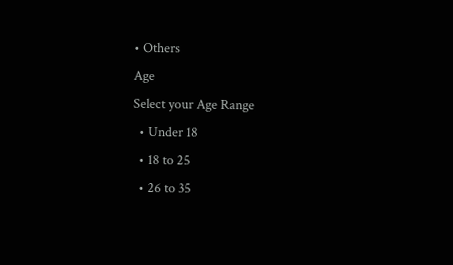• Others
Age
Select your Age Range
  • Under 18
  • 18 to 25
  • 26 to 35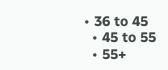• 36 to 45
  • 45 to 55
  • 55+